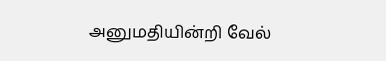அனுமதியின்றி வேல்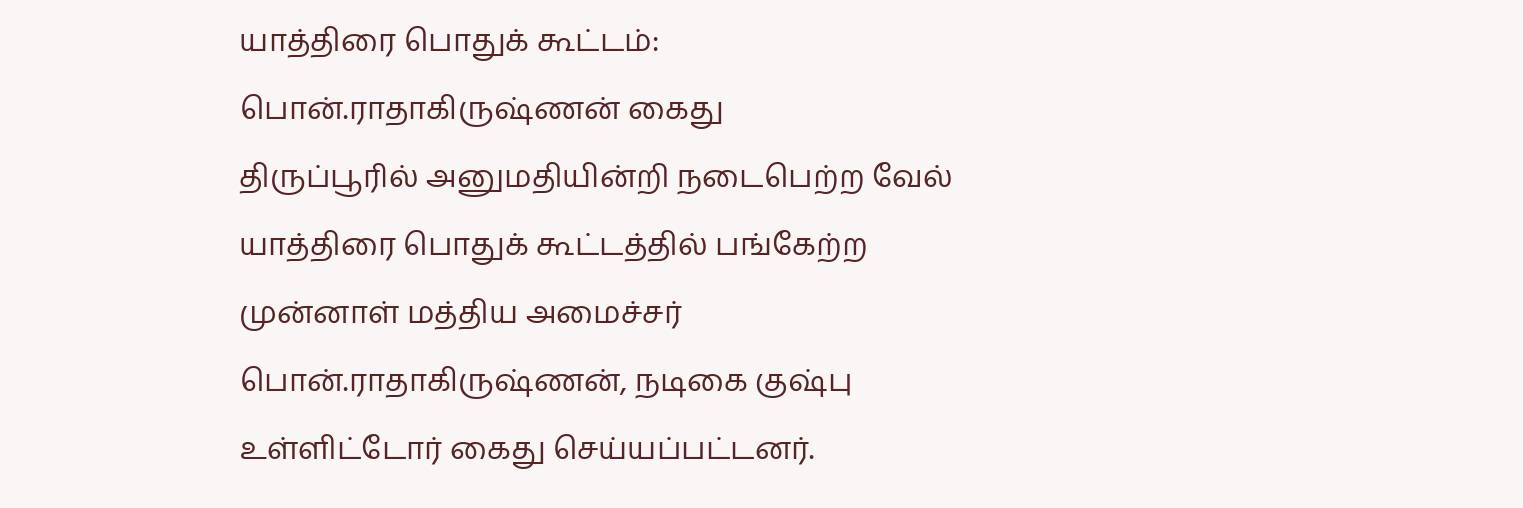யாத்திரை பொதுக் கூட்டம்: பொன்.ராதாகிருஷ்ணன் கைது
திருப்பூரில் அனுமதியின்றி நடைபெற்ற வேல் யாத்திரை பொதுக் கூட்டத்தில் பங்கேற்ற முன்னாள் மத்திய அமைச்சர் பொன்.ராதாகிருஷ்ணன், நடிகை குஷ்பு உள்ளிட்டோர் கைது செய்யப்பட்டனர்.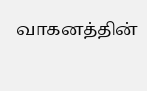வாகனத்தின்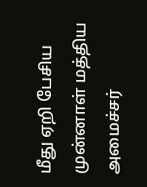மீது ஏறி பேசிய முன்னாள் மத்திய அமைச்சர்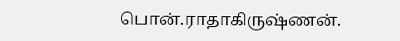பொன்.ராதாகிருஷ்ணன்.